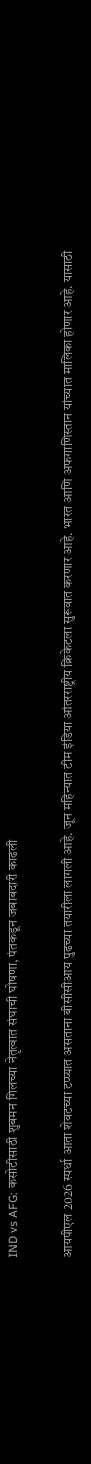IND vs AFG: कसोटीसाठी शुबमन गिलच्या नेतृत्वात संघाची घोषणा, पंतकडून जबाबदारी काढली

आयपीएल 2026 स्पर्धा आता शेवटच्या टप्प्यात असताना बीसीसीआय पुढच्या तयारीला लागली आहे. जून महिन्यात टीम इंडिया आंतरराष्ट्रीय क्रिकेटला सुरूवात करणार आहे. भारत आणि अफगाणिस्तान यांच्यात मालिका होणार आहे. यासाठी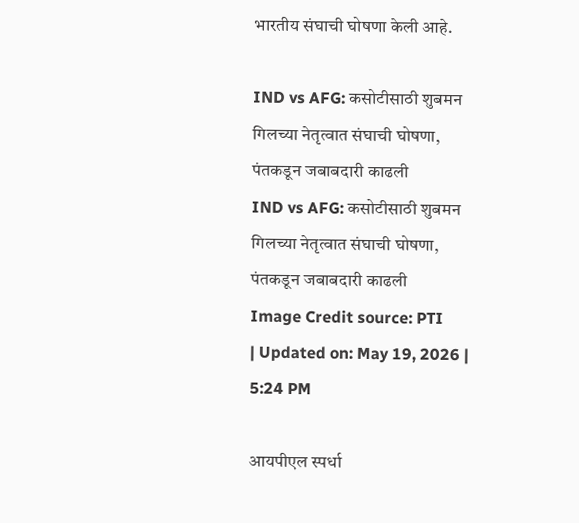भारतीय संघाची घोषणा केली आहे.

IND vs AFG: कसोटीसाठी शुबमन गिलच्या नेतृत्वात संघाची घोषणा, पंतकडून जबाबदारी काढली
IND vs AFG: कसोटीसाठी शुबमन गिलच्या नेतृत्वात संघाची घोषणा, पंतकडून जबाबदारी काढली
Image Credit source: PTI
| Updated on: May 19, 2026 | 5:24 PM

आयपीएल स्पर्धा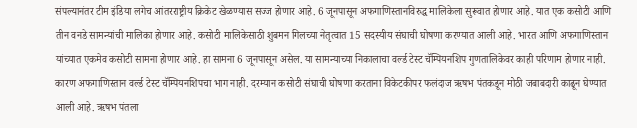संपल्यानंतर टीम इंडिया लगेच आंतरराष्ट्रीय क्रिकेट खेळण्यास सज्ज होणार आहे. 6 जूनपासून अफगाणिस्तानविरुद्ध मालिकेला सुरूवात होणार आहे. यात एक कसोटी आणि तीन वनडे सामन्यांची मालिका होणार आहे. कसोटी मालिकेसाठी शुबमन गिलच्या नेतृत्वात 15 सदस्यीय संघाची घोषणा करण्यात आली आहे. भारत आणि अफगाणिस्तान यांच्यात एकमेव कसोटी सामना होणार आहे. हा सामना 6 जूनपासून असेल. या सामन्याच्या निकालाचा वर्ल्ड टेस्ट चॅम्पियनशिप गुणतालिकेवर काही परिणाम होणार नाही. कारण अफगाणिस्तान वर्ल्ड टेस्ट चॅम्पियनशिपचा भाग नाही. दरम्यान कसोटी संघाची घोषणा करताना विकेटकीपर फलंदाज ऋषभ पंतकडून मोठी जबाबदारी काढून घेण्यात आली आहे. ऋषभ पंतला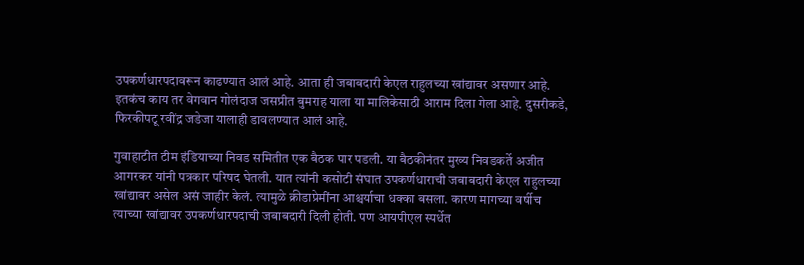उपकर्णधारपदावरून काढण्यात आलं आहे. आता ही जबाबदारी केएल राहुलच्या खांद्यावर असणार आहे. इतकंच काय तर वेगवान गोलंदाज जसप्रीत बुमराह याला या मालिकेसाठी आराम दिला गेला आहे. दुसरीकडे, फिरकीपटू रवींद्र जडेजा यालाही डावलण्यात आलं आहे.

गुवाहाटीत टीम इंडियाच्या निवड समितीत एक बैठक पार पडली. या बैठकीनंतर मुख्य निवडकर्ते अजीत आगरकर यांनी पत्रकार परिषद घेतली. यात त्यांनी कसोटी संघात उपकर्णधाराची जबाबदारी केएल राहुलच्या खांद्यावर असेल असं जाहीर केलं. त्यामुळे क्रीडाप्रेमींना आश्चर्याचा धक्का बसला. कारण मागच्या वर्षीच त्याच्या खांद्यावर उपकर्णधारपदाची जबाबदारी दिली होती. पण आयपीएल स्पर्धेत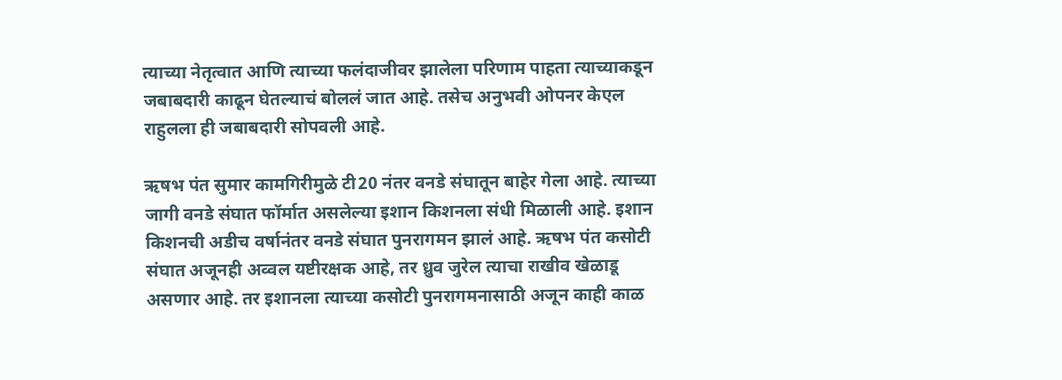त्याच्या नेतृत्वात आणि त्याच्या फलंदाजीवर झालेला परिणाम पाहता त्याच्याकडून जबाबदारी काढून घेतल्याचं बोललं जात आहे. तसेच अनुभवी ओपनर केएल राहुलला ही जबाबदारी सोपवली आहे.

ऋषभ पंत सुमार कामगिरीमुळे टी20 नंतर वनडे संघातून बाहेर गेला आहे. त्याच्या जागी वनडे संघात फॉर्मात असलेल्या इशान किशनला संधी मिळाली आहे. इशान किशनची अडीच वर्षानंतर वनडे संघात पुनरागमन झालं आहे. ऋषभ पंत कसोटी संघात अजूनही अव्वल यष्टीरक्षक आहे, तर ध्रुव जुरेल त्याचा राखीव खेळाडू असणार आहे. तर इशानला त्याच्या कसोटी पुनरागमनासाठी अजून काही काळ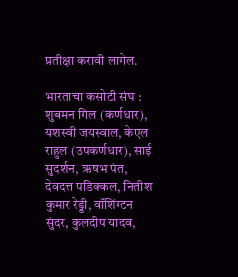प्रतीक्षा करावी लागेल.

भारताचा कसोटी संघ : शुबमन गिल (कर्णधार), यशस्वी जयस्वाल, केएल राहुल (उपकर्णधार), साई सुदर्शन, ऋषभ पंत, देवदत्त पडिक्कल, नितीश कुमार रेड्डी, वॉशिंग्टन सुंदर, कुलदीप यादव,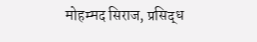मोहम्मद सिराज, प्रसिद्ध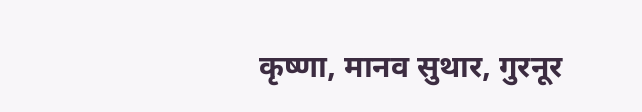कृष्णा, मानव सुथार, गुरनूर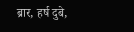ब्रार, हर्ष दुबे,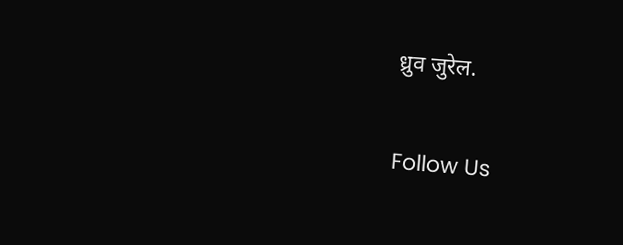ध्रुव जुरेल.

Follow Us